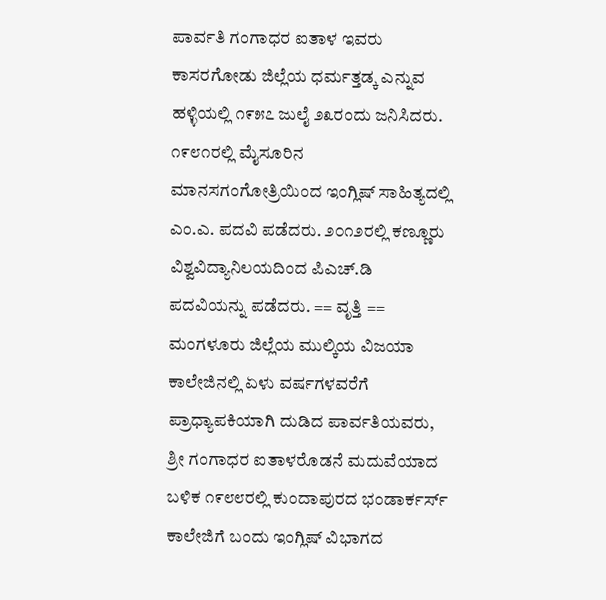ಪಾರ್ವತಿ ಗಂಗಾಧರ ಐತಾಳ ಇವರು ಕಾಸರಗೋಡು ಜಿಲ್ಲೆಯ ಧರ್ಮತ್ತಡ್ಕ ಎನ್ನುವ ಹಳ್ಳಿಯಲ್ಲಿ ೧೯೫೭ ಜುಲೈ ೨೩ರಂದು ಜನಿಸಿದರು. ೧೯೮೧ರಲ್ಲಿ ಮೈಸೂರಿನ ಮಾನಸಗಂಗೋತ್ರಿಯಿಂದ ಇಂಗ್ಲಿಷ್ ಸಾಹಿತ್ಯದಲ್ಲಿ ಎಂ.ಎ. ಪದವಿ ಪಡೆದರು. ೨೦೧೨ರಲ್ಲಿ ಕಣ್ಣೂರು ವಿಶ್ವವಿದ್ಯಾನಿಲಯದಿಂದ ಪಿಎಚ್.ಡಿ ಪದವಿಯನ್ನು ಪಡೆದರು. == ವೃತ್ತಿ == ಮಂಗಳೂರು ಜಿಲ್ಲೆಯ ಮುಲ್ಕಿಯ ವಿಜಯಾ ಕಾಲೇಜಿನಲ್ಲಿ ಏಳು ವರ್ಷಗಳವರೆಗೆ ಪ್ರಾಧ್ಯಾಪಕಿಯಾಗಿ ದುಡಿದ ಪಾರ್ವತಿಯವರು, ಶ್ರೀ ಗಂಗಾಧರ ಐತಾಳರೊಡನೆ ಮದುವೆಯಾದ ಬಳಿಕ ೧೯೮೮ರಲ್ಲಿ ಕುಂದಾಪುರದ ಭಂಡಾರ್ಕರ್ಸ್ ಕಾಲೇಜಿಗೆ ಬಂದು ಇಂಗ್ಲಿಷ್ ವಿಭಾಗದ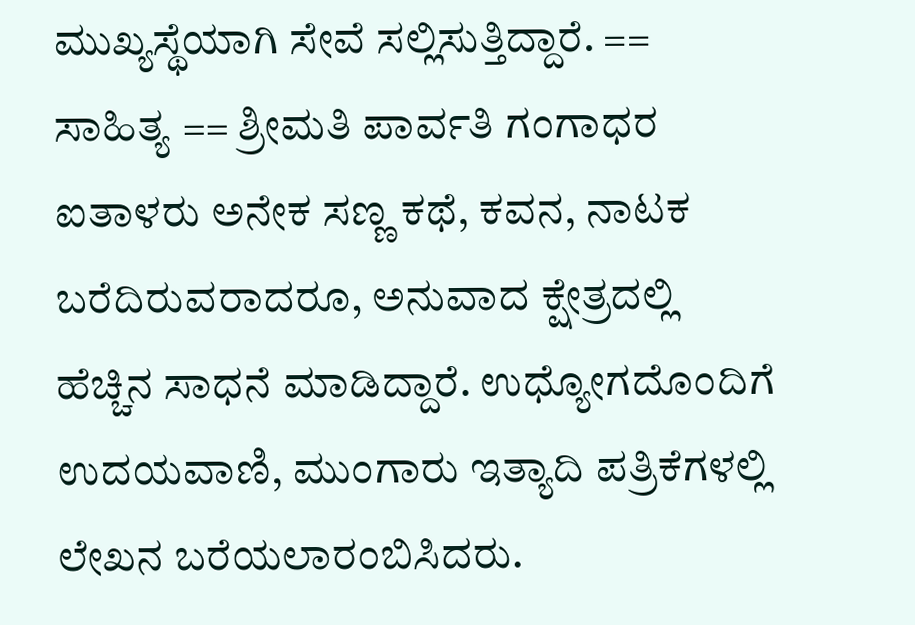ಮುಖ್ಯಸ್ಥೆಯಾಗಿ ಸೇವೆ ಸಲ್ಲಿಸುತ್ತಿದ್ದಾರೆ. == ಸಾಹಿತ್ಯ == ಶ್ರೀಮತಿ ಪಾರ್ವತಿ ಗಂಗಾಧರ ಐತಾಳರು ಅನೇಕ ಸಣ್ಣ ಕಥೆ, ಕವನ, ನಾಟಕ ಬರೆದಿರುವರಾದರೂ, ಅನುವಾದ ಕ್ಷೇತ್ರದಲ್ಲಿ ಹೆಚ್ಚಿನ ಸಾಧನೆ ಮಾಡಿದ್ದಾರೆ. ಉಧ್ಯೋಗದೊಂದಿಗೆ ಉದಯವಾಣಿ, ಮುಂಗಾರು ಇತ್ಯಾದಿ ಪತ್ರಿಕೆಗಳಲ್ಲಿ ಲೇಖನ ಬರೆಯಲಾರಂಬಿಸಿದರು.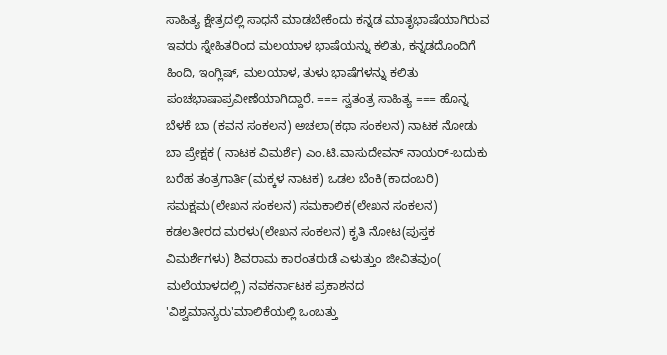ಸಾಹಿತ್ಯ ಕ್ಷೇತ್ರದಲ್ಲಿ ಸಾಧನೆ ಮಾಡಬೇಕೆಂದು ಕನ್ನಡ ಮಾತೃಭಾಷೆಯಾಗಿರುವ ಇವರು ಸ್ನೇಹಿತರಿಂದ ಮಲಯಾಳ ಭಾಷೆಯನ್ನು ಕಲಿತು, ಕನ್ನಡದೊಂದಿಗೆ ಹಿಂದಿ, ಇಂಗ್ಲಿಷ್, ಮಲಯಾಳ, ತುಳು ಭಾಷೆಗಳನ್ನು ಕಲಿತು ಪಂಚಭಾಷಾಪ್ರವೀಣೆಯಾಗಿದ್ದಾರೆ. === ಸ್ವತಂತ್ರ ಸಾಹಿತ್ಯ === ಹೊನ್ನ ಬೆಳಕೆ ಬಾ (ಕವನ ಸಂಕಲನ) ಅಚಲಾ(ಕಥಾ ಸಂಕಲನ) ನಾಟಕ ನೋಡು ಬಾ ಪ್ರೇಕ್ಷಕ ( ನಾಟಕ ವಿಮರ್ಶೆ) ಎಂ.ಟಿ.ವಾಸುದೇವನ್ ನಾಯರ್-ಬದುಕು ಬರೆಹ ತಂತ್ರಗಾರ್ತಿ(ಮಕ್ಕಳ ನಾಟಕ) ಒಡಲ ಬೆಂಕಿ(ಕಾದಂಬರಿ) ಸಮಕ್ಷಮ(ಲೇಖನ ಸಂಕಲನ) ಸಮಕಾಲಿಕ(ಲೇಖನ ಸಂಕಲನ) ಕಡಲತೀರದ ಮರಳು(ಲೇಖನ ಸಂಕಲನ) ಕೃತಿ ನೋಟ(ಪುಸ್ತಕ ವಿಮರ್ಶೆಗಳು) ಶಿವರಾಮ ಕಾರಂತರುಡೆ ಎಳುತ್ತುಂ ಜೀವಿತವುಂ( ಮಲೆಯಾಳದಲ್ಲಿ) ನವಕರ್ನಾಟಕ ಪ್ರಕಾಶನದ 'ವಿಶ್ವಮಾನ್ಯರು'ಮಾಲಿಕೆಯಲ್ಲಿ ಒಂಬತ್ತು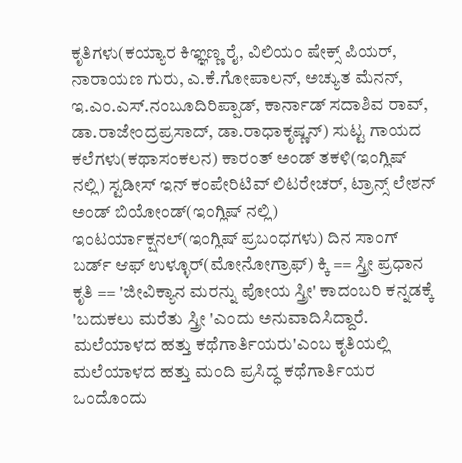ಕೃತಿಗಳು(ಕಯ್ಯಾರ ಕಿಞ್ಞಣ್ಣ ರೈ, ವಿಲಿಯಂ ಷೇಕ್ಸ್ ಪಿಯರ್, ನಾರಾಯಣ ಗುರು, ಎ.ಕೆ.ಗೋಪಾಲನ್, ಅಚ್ಯುತ ಮೆನನ್, ಇ.ಎಂ.ಎಸ್.ನಂಬೂದಿರಿಪ್ಪಾಡ್, ಕಾರ್ನಾಡ್ ಸದಾಶಿವ ರಾವ್, ಡಾ.ರಾಜೇಂದ್ರಪ್ರಸಾದ್, ಡಾ.ರಾಧಾಕೃಷ್ಣನ್) ಸುಟ್ಟ ಗಾಯದ ಕಲೆಗಳು(ಕಥಾಸಂಕಲನ) ಕಾರಂತ್ ಅಂಡ್ ತಕಳಿ(ಇಂಗ್ಲಿಷ್ ನಲ್ಲಿ) ಸ್ಟಡೀಸ್ ಇನ್ ಕಂಪೇರಿಟಿವ್ ಲಿಟರೇಚರ್, ಟ್ರಾನ್ಸ್ ಲೇಶನ್ ಅಂಡ್ ಬಿಯೋಂಡ್(ಇಂಗ್ಲಿಷ್ ನಲ್ಲಿ) ಇಂಟರ್ಯಾಕ್ಷನಲ್(ಇಂಗ್ಲಿಷ್ ಪ್ರಬಂಧಗಳು) ದಿನ ಸಾಂಗ್ ಬರ್ಡ್ ಆಫ್ ಉಳ್ಳೂರ್(ಮೋನೋಗ್ರಾಫ್) ಕ್ಕಿ == ಸ್ತ್ರೀ ಪ್ರಧಾನ ಕೃತಿ == 'ಜೀವಿಕ್ಯಾನ ಮರನ್ನು ಪೋಯ ಸ್ತ್ರೀ' ಕಾದಂಬರಿ ಕನ್ನಡಕ್ಕೆ 'ಬದುಕಲು ಮರೆತು ಸ್ತ್ರೀ 'ಎಂದು ಅನುವಾದಿಸಿದ್ದಾರೆ. ಮಲೆಯಾಳದ ಹತ್ತು ಕಥೆಗಾರ್ತಿಯರು'ಎಂಬ ಕೃತಿಯಲ್ಲಿ ಮಲೆಯಾಳದ ಹತ್ತು ಮಂದಿ ಪ್ರಸಿದ್ಧ ಕಥೆಗಾರ್ತಿಯರ ಒಂದೊಂದು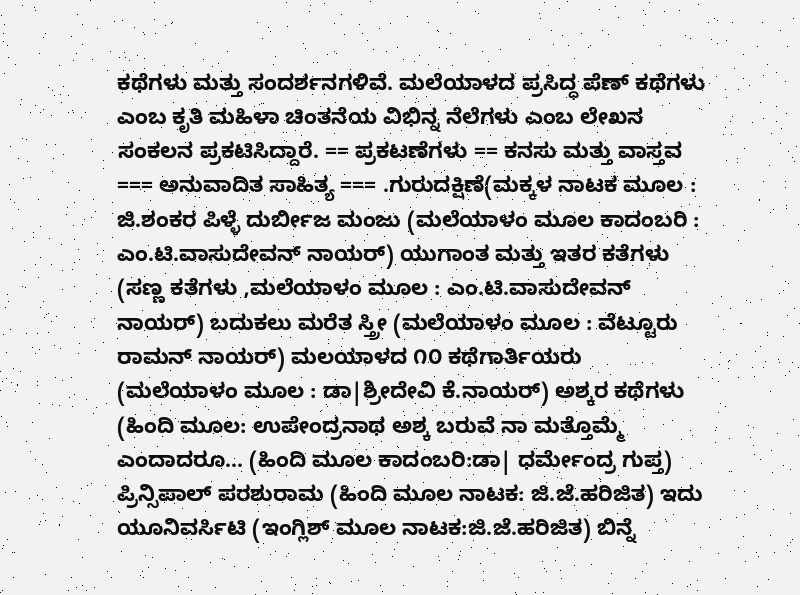ಕಥೆಗಳು ಮತ್ತು ಸಂದರ್ಶನಗಳಿವೆ. ಮಲೆಯಾಳದ ಪ್ರಸಿದ್ಧ ಪೆಣ್ ಕಥೆಗಳು ಎಂಬ ಕೃತಿ ಮಹಿಳಾ ಚಿಂತನೆಯ ವಿಭಿನ್ನ ನೆಲೆಗಳು ಎಂಬ ಲೇಖನ ಸಂಕಲನ ಪ್ರಕಟಿಸಿದ್ದಾರೆ. == ಪ್ರಕಟಣೆಗಳು == ಕನಸು ಮತ್ತು ವಾಸ್ತವ === ಅನುವಾದಿತ ಸಾಹಿತ್ಯ === .ಗುರುದಕ್ಷಿಣೆ(ಮಕ್ಕಳ ನಾಟಕ ಮೂಲ : ಜಿ.ಶಂಕರ ಪಿಳ್ಳೆ ದುರ್ಬೀಜ ಮಂಜು (ಮಲೆಯಾಳಂ ಮೂಲ ಕಾದಂಬರಿ : ಎಂ.ಟಿ.ವಾಸುದೇವನ್ ನಾಯರ್) ಯುಗಾಂತ ಮತ್ತು ಇತರ ಕತೆಗಳು (ಸಣ್ಣ ಕತೆಗಳು ,ಮಲೆಯಾಳಂ ಮೂಲ : ಎಂ.ಟಿ.ವಾಸುದೇವನ್ ನಾಯರ್) ಬದುಕಲು ಮರೆತ ಸ್ತ್ರೀ (ಮಲೆಯಾಳಂ ಮೂಲ : ವೆಟ್ಟೂರು ರಾಮನ್ ನಾಯರ್) ಮಲಯಾಳದ ೧೦ ಕಥೆಗಾರ್ತಿಯರು (ಮಲೆಯಾಳಂ ಮೂಲ : ಡಾ|ಶ್ರೀದೇವಿ ಕೆ.ನಾಯರ್) ಅಶ್ಕರ ಕಥೆಗಳು (ಹಿಂದಿ ಮೂಲ: ಉಪೇಂದ್ರನಾಥ ಅಶ್ಕ ಬರುವೆ ನಾ ಮತ್ತೊಮ್ಮೆ ಎಂದಾದರೂ... (ಹಿಂದಿ ಮೂಲ ಕಾದಂಬರಿ:ಡಾ| ಧರ್ಮೇಂದ್ರ ಗುಪ್ತ) ಪ್ರಿನ್ಸಿಪಾಲ್ ಪರಶುರಾಮ (ಹಿಂದಿ ಮೂಲ ನಾಟಕ: ಜಿ.ಜೆ.ಹರಿಜಿತ) ಇದು ಯೂನಿವರ್ಸಿಟಿ (ಇಂಗ್ಲಿಶ್ ಮೂಲ ನಾಟಕ:ಜಿ.ಜೆ.ಹರಿಜಿತ) ಬಿನ್ನೆ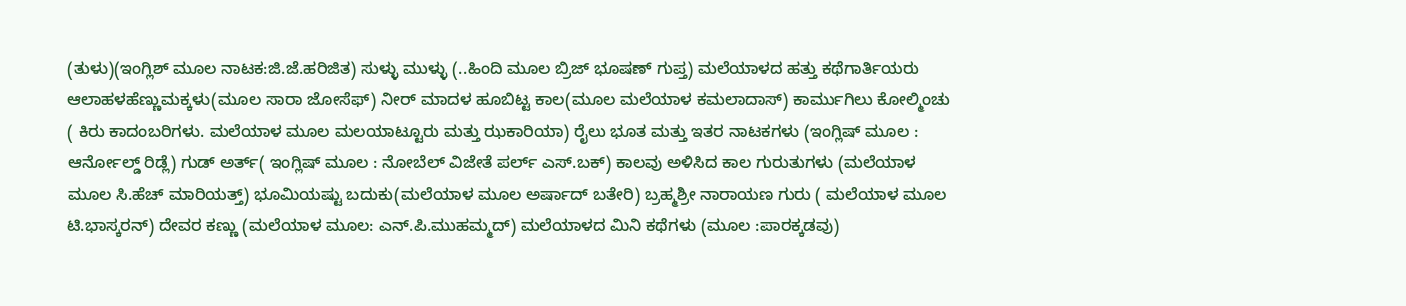(ತುಳು)(ಇಂಗ್ಲಿಶ್ ಮೂಲ ನಾಟಕ:ಜಿ.ಜೆ.ಹರಿಜಿತ) ಸುಳ್ಳು ಮುಳ್ಳು (..ಹಿಂದಿ ಮೂಲ ಬ್ರಿಜ್ ಭೂಷಣ್ ಗುಪ್ತ) ಮಲೆಯಾಳದ ಹತ್ತು ಕಥೆಗಾರ್ತಿಯರು ಆಲಾಹಳಹೆಣ್ಣುಮಕ್ಕಳು(ಮೂಲ ಸಾರಾ ಜೋಸೆಫ್) ನೀರ್ ಮಾದಳ ಹೂಬಿಟ್ಟ ಕಾಲ(ಮೂಲ ಮಲೆಯಾಳ ಕಮಲಾದಾಸ್) ಕಾರ್ಮುಗಿಲು ಕೋಲ್ಮಿಂಚು ( ಕಿರು ಕಾದಂಬರಿಗಳು. ಮಲೆಯಾಳ ಮೂಲ ಮಲಯಾಟ್ಟೂರು ಮತ್ತು ಝಕಾರಿಯಾ) ರೈಲು ಭೂತ ಮತ್ತು ಇತರ ನಾಟಕಗಳು (ಇಂಗ್ಲಿಷ್ ಮೂಲ : ಆರ್ನೋಲ್ಡ್ ರಿಡ್ಲೆ) ಗುಡ್ ಅರ್ತ್( ಇಂಗ್ಲಿಷ್ ಮೂಲ : ನೋಬೆಲ್ ವಿಜೇತೆ ಪರ್ಲ್ ಎಸ್.ಬಕ್) ಕಾಲವು ಅಳಿಸಿದ ಕಾಲ ಗುರುತುಗಳು (ಮಲೆಯಾಳ ಮೂಲ ಸಿ.ಹೆಚ್ ಮಾರಿಯತ್ತ್) ಭೂಮಿಯಷ್ಟು ಬದುಕು(ಮಲೆಯಾಳ ಮೂಲ ಅರ್ಷಾದ್ ಬತೇರಿ) ಬ್ರಹ್ಮಶ್ರೀ ನಾರಾಯಣ ಗುರು ( ಮಲೆಯಾಳ ಮೂಲ ಟಿ.ಭಾಸ್ಕರನ್) ದೇವರ ಕಣ್ಣು (ಮಲೆಯಾಳ ಮೂಲ: ಎನ್.ಪಿ.ಮುಹಮ್ಮದ್) ಮಲೆಯಾಳದ ಮಿನಿ ಕಥೆಗಳು (ಮೂಲ :ಪಾರಕ್ಕಡವು)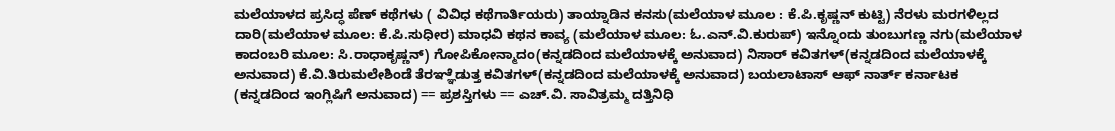ಮಲೆಯಾಳದ ಪ್ರಸಿದ್ಧ ಪೆಣ್ ಕಥೆಗಳು ( ವಿವಿಧ ಕಥೆಗಾರ್ತಿಯರು) ತಾಯ್ನಾಡಿನ ಕನಸು(ಮಲೆಯಾಳ ಮೂಲ : ಕೆ.ಪಿ.ಕೃಷ್ಣನ್ ಕುಟ್ಟಿ) ನೆರಳು ಮರಗಳಿಲ್ಲದ ದಾರಿ(ಮಲೆಯಾಳ ಮೂಲ: ಕೆ.ಪಿ.ಸುಧೀರ) ಮಾಧವಿ ಕಥನ ಕಾವ್ಯ (ಮಲೆಯಾಳ ಮೂಲ: ಓ.ಎನ್.ವಿ.ಕುರುಪ್) ಇನ್ನೊಂದು ತುಂಬುಗಣ್ಣ ನಗು(ಮಲೆಯಾಳ ಕಾದಂಬರಿ ಮೂಲ: ಸಿ.ರಾಧಾಕೃಷ್ಣನ್) ಗೋಪಿಕೋನ್ಮಾದಂ(ಕನ್ನಡದಿಂದ ಮಲೆಯಾಳಕ್ಕೆ ಅನುವಾದ) ನಿಸಾರ್ ಕವಿತಗಳ್(ಕನ್ನಡದಿಂದ ಮಲೆಯಾಳಕ್ಕೆ ಅನುವಾದ) ಕೆ.ವಿ.ತಿರುಮಲೇಶಿಂಡೆ ತೆರಞ್ಞೆಡುತ್ತ ಕವಿತಗಳ್(ಕನ್ನಡದಿಂದ ಮಲೆಯಾಳಕ್ಕೆ ಅನುವಾದ) ಬಯಲಾಟಾಸ್ ಆಫ್ ನಾರ್ತ್ ಕರ್ನಾಟಕ (ಕನ್ನಡದಿಂದ ಇಂಗ್ಲಿಷಿಗೆ ಅನುವಾದ) == ಪ್ರಶಸ್ತಿಗಳು == ಎಚ್.ವಿ. ಸಾವಿತ್ರಮ್ಮ ದತ್ತಿನಿಧಿ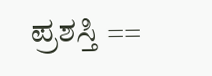ಪ್ರಶಸ್ತಿ ==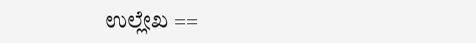ಉಲ್ಲೇಖ ==